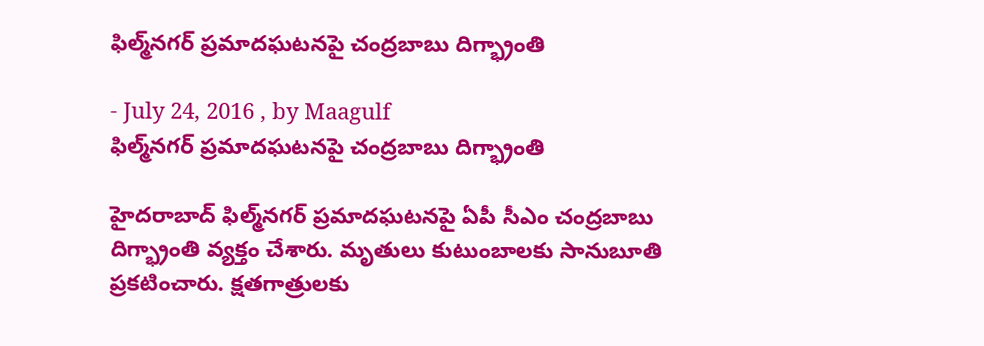ఫిల్మ్‌నగర్ ప్రమాదఘటనపై చంద్రబాబు దిగ్భ్రాంతి

- July 24, 2016 , by Maagulf
ఫిల్మ్‌నగర్ ప్రమాదఘటనపై చంద్రబాబు దిగ్భ్రాంతి

హైదరాబాద్ ఫిల్మ్‌నగర్ ప్రమాదఘటనపై ఏపీ సీఎం చంద్రబాబు దిగ్భ్రాంతి వ్యక్తం చేశారు. మృతులు కుటుంబాలకు సానుబూతి ప్రకటించారు. క్షతగాత్రులకు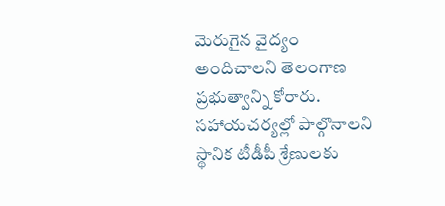మెరుగైన వైద్యం అందిచాలని తెలంగాణ ప్రభుత్వాన్ని కోరారు. సహాయచర్యల్లో పాల్గొనాలని స్థానిక టీడీపీ శ్రేణులకు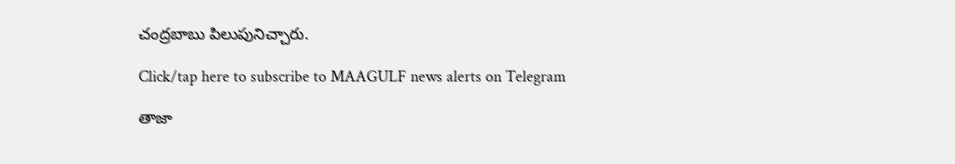చంద్రబాబు పిలుపునిచ్చారు.

Click/tap here to subscribe to MAAGULF news alerts on Telegram

తాజా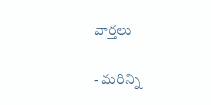వార్తలు

- మరిన్ని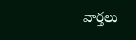వార్తలు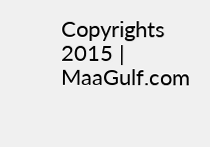Copyrights 2015 | MaaGulf.com